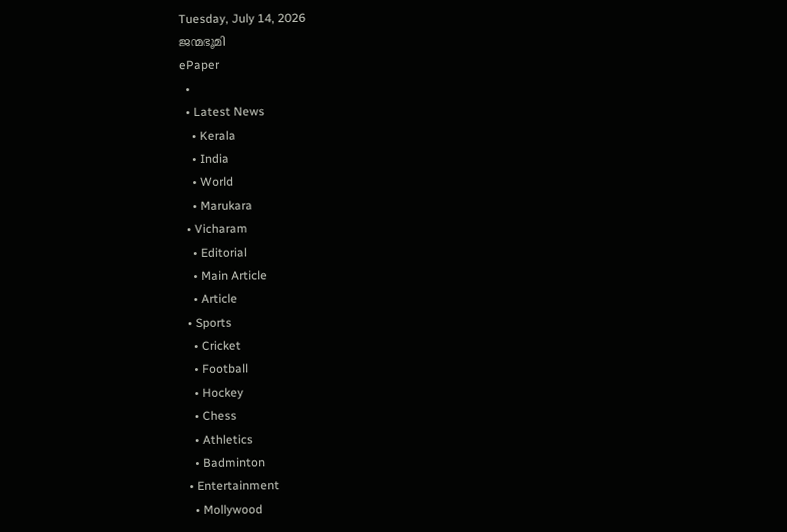Tuesday, July 14, 2026
ജന്മഭൂമി
ePaper
  •
  • Latest News
    • Kerala
    • India
    • World
    • Marukara
  • Vicharam
    • Editorial
    • Main Article
    • Article
  • Sports
    • Cricket
    • Football
    • Hockey
    • Chess
    • Athletics
    • Badminton
  • Entertainment
    • Mollywood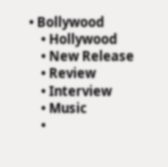• Bollywood
    • Hollywood
    • New Release
    • Review
    • Interview
    • Music
    •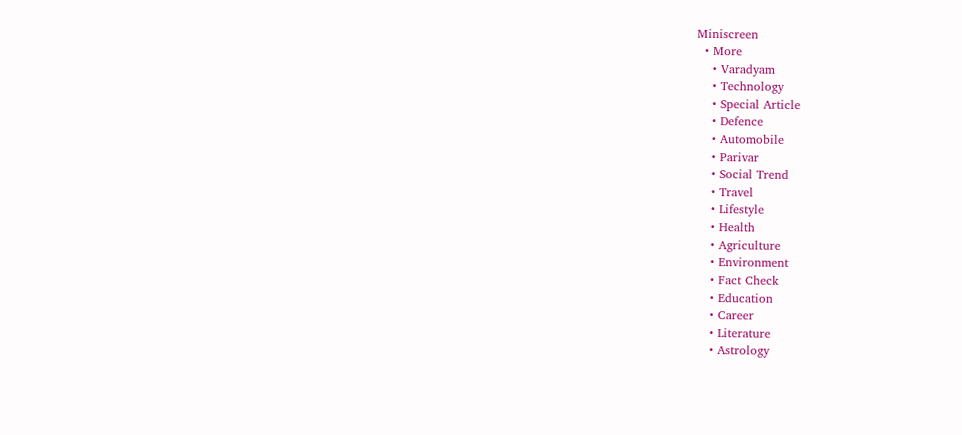Miniscreen
  • More
    • Varadyam
    • Technology
    • Special Article
    • Defence
    • Automobile
    • Parivar
    • Social Trend
    • Travel
    • Lifestyle
    • Health
    • Agriculture
    • Environment
    • Fact Check
    • Education
    • Career
    • Literature
    • Astrology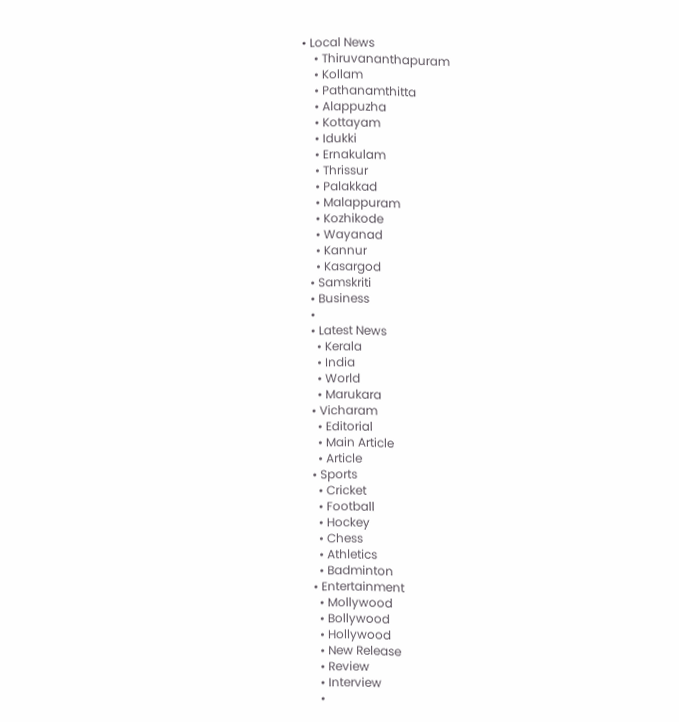• Local News
    • Thiruvananthapuram
    • Kollam
    • Pathanamthitta
    • Alappuzha
    • Kottayam
    • Idukki
    • Ernakulam
    • Thrissur
    • Palakkad
    • Malappuram
    • Kozhikode
    • Wayanad
    • Kannur
    • Kasargod
  • Samskriti
  • Business
  •
  • Latest News
    • Kerala
    • India
    • World
    • Marukara
  • Vicharam
    • Editorial
    • Main Article
    • Article
  • Sports
    • Cricket
    • Football
    • Hockey
    • Chess
    • Athletics
    • Badminton
  • Entertainment
    • Mollywood
    • Bollywood
    • Hollywood
    • New Release
    • Review
    • Interview
    •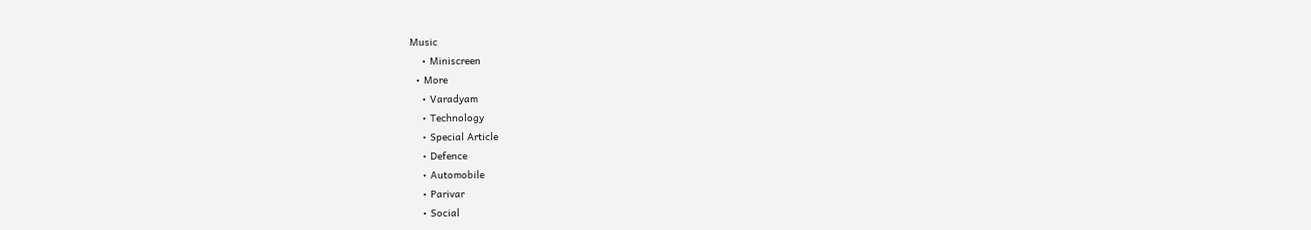Music
    • Miniscreen
  • More
    • Varadyam
    • Technology
    • Special Article
    • Defence
    • Automobile
    • Parivar
    • Social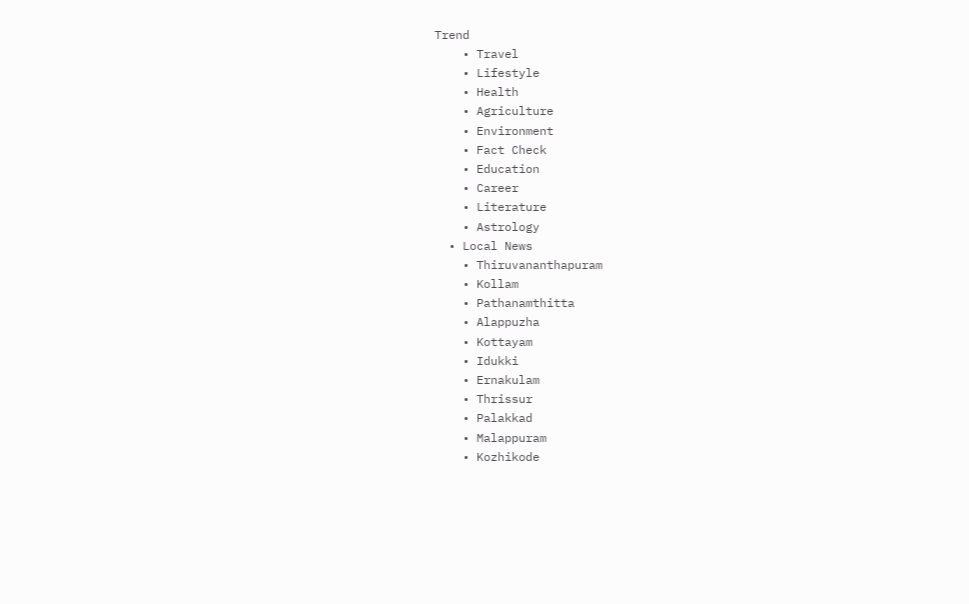Trend
    • Travel
    • Lifestyle
    • Health
    • Agriculture
    • Environment
    • Fact Check
    • Education
    • Career
    • Literature
    • Astrology
  • Local News
    • Thiruvananthapuram
    • Kollam
    • Pathanamthitta
    • Alappuzha
    • Kottayam
    • Idukki
    • Ernakulam
    • Thrissur
    • Palakkad
    • Malappuram
    • Kozhikode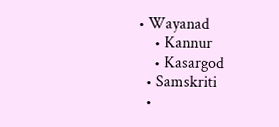• Wayanad
    • Kannur
    • Kasargod
  • Samskriti
  •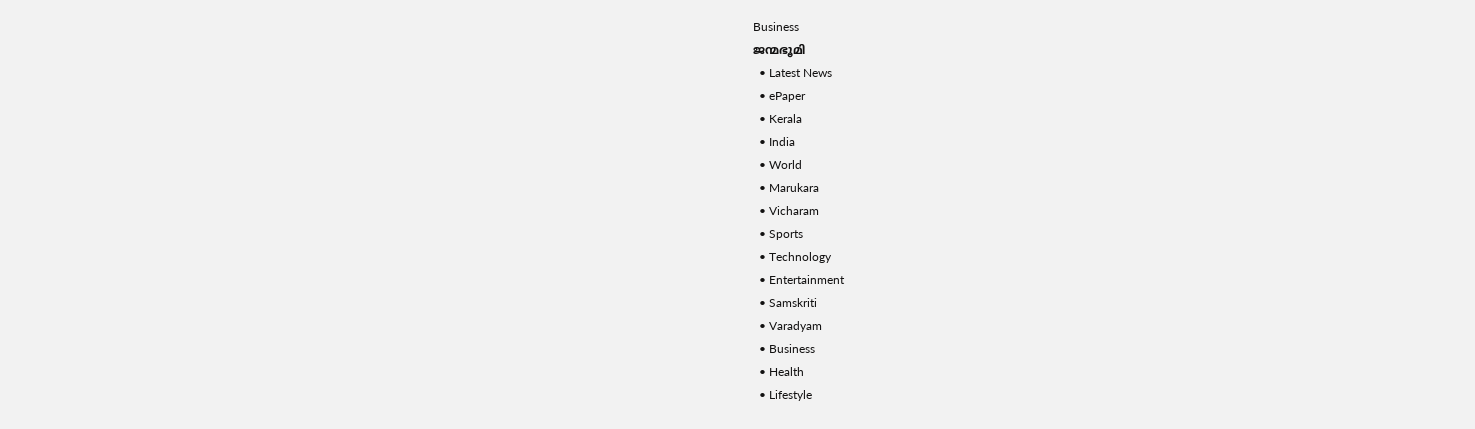Business
ജന്മഭൂമി
  • Latest News
  • ePaper
  • Kerala
  • India
  • World
  • Marukara
  • Vicharam
  • Sports
  • Technology
  • Entertainment
  • Samskriti
  • Varadyam
  • Business
  • Health
  • Lifestyle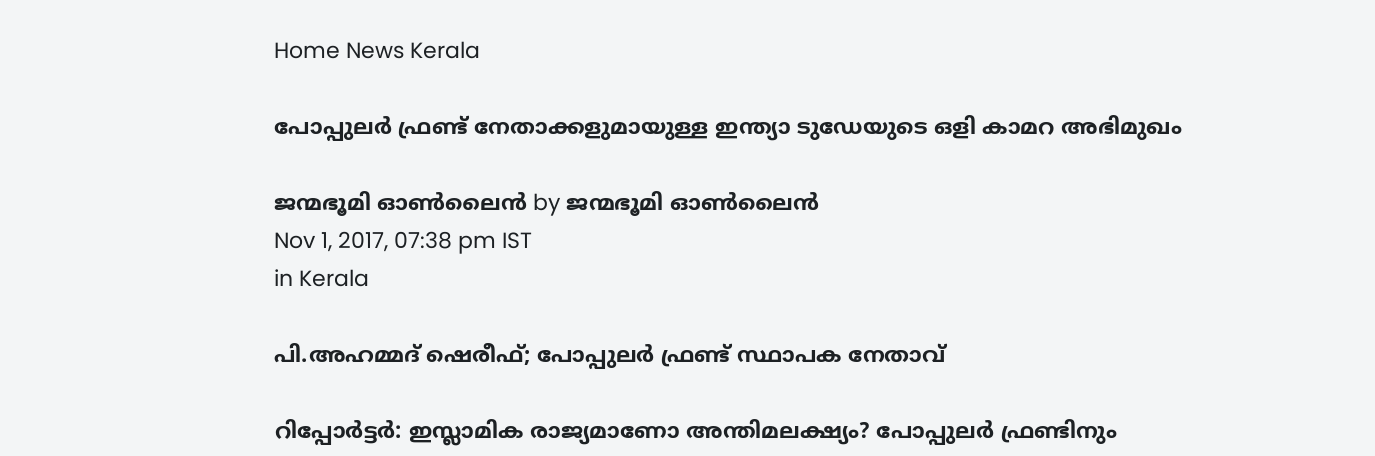Home News Kerala

പോപ്പുലര്‍ ഫ്രണ്ട് നേതാക്കളുമായുള്ള ഇന്ത്യാ ടുഡേയുടെ ഒളി കാമറ അഭിമുഖം

ജന്മഭൂമി ഓണ്‍ലൈന്‍ by ജന്മഭൂമി ഓണ്‍ലൈന്‍
Nov 1, 2017, 07:38 pm IST
in Kerala

പി.അഹമ്മദ് ഷെരീഫ്; പോപ്പുലര്‍ ഫ്രണ്ട് സ്ഥാപക നേതാവ്

റിപ്പോര്‍ട്ടര്‍: ഇസ്ലാമിക രാജ്യമാണോ അന്തിമലക്ഷ്യം? പോപ്പുലര്‍ ഫ്രണ്ടിനും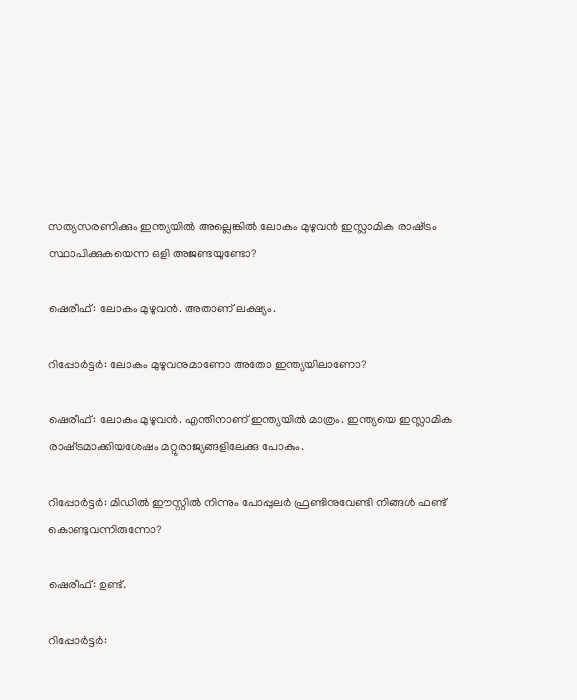സത്യസരണിക്കും ഇന്ത്യയില്‍ അല്ലെങ്കില്‍ ലോകം മുഴുവന്‍ ഇസ്ലാമിക രാഷ്‌ട്രം സ്ഥാപിക്കുകയെന്ന ഒളി അജണ്ടയുണ്ടോ?

ഷെരീഫ്: ലോകം മുഴുവന്‍. അതാണ് ലക്ഷ്യം.

റിപ്പോര്‍ട്ടര്‍: ലോകം മുഴുവനുമാണോ അതോ ഇന്ത്യയിലാണോ?

ഷെരീഫ്: ലോകം മുഴുവന്‍. എന്തിനാണ് ഇന്ത്യയില്‍ മാത്രം. ഇന്ത്യയെ ഇസ്ലാമിക രാഷ്‌ട്രമാക്കിയശേഷം മറ്റുരാജ്യങ്ങളിലേക്കു പോകും.

റിപ്പോര്‍ട്ടര്‍: മിഡില്‍ ഈസ്റ്റില്‍ നിന്നും പോപ്പുലര്‍ ഫ്രണ്ടിനുവേണ്ടി നിങ്ങള്‍ ഫണ്ട് കൊണ്ടുവന്നിരുന്നോ?

ഷെരീഫ്: ഉണ്ട്.

റിപ്പോര്‍ട്ടര്‍: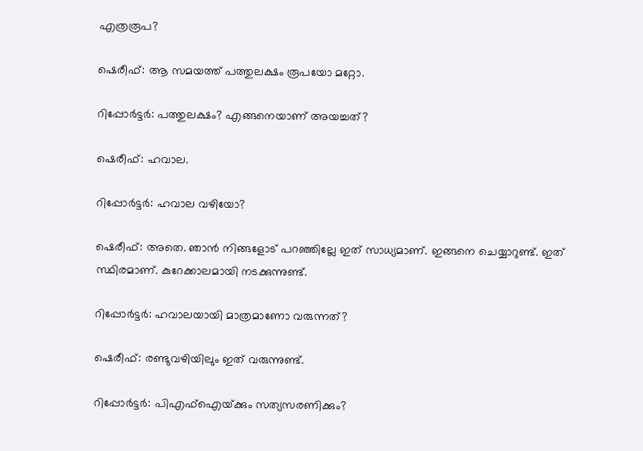എത്രരൂപ?

ഷെരീഫ്: ആ സമയത്ത് പത്തുലക്ഷം രൂപയോ മറ്റോ.

റിപ്പോര്‍ട്ടര്‍: പത്തുലക്ഷം? എങ്ങനെയാണ് അയച്ചത്?

ഷെരീഫ്: ഹവാല.

റിപ്പോര്‍ട്ടര്‍: ഹവാല വഴിയോ?

ഷെരീഫ്: അതെ. ഞാന്‍ നിങ്ങളോട് പറഞ്ഞില്ലേ ഇത് സാധ്യമാണ്. ഇങ്ങനെ ചെയ്യാറുണ്ട്. ഇത് സ്ഥിരമാണ്. കുറേക്കാലമായി നടക്കുന്നുണ്ട്.

റിപ്പോര്‍ട്ടര്‍: ഹവാലയായി മാത്രമാണോ വരുന്നത്?

ഷെരീഫ്: രണ്ടുവഴിയിലും ഇത് വരുന്നുണ്ട്.

റിപ്പോര്‍ട്ടര്‍: പിഎഫ്‌ഐയ്‌ക്കും സത്യസരണിക്കും?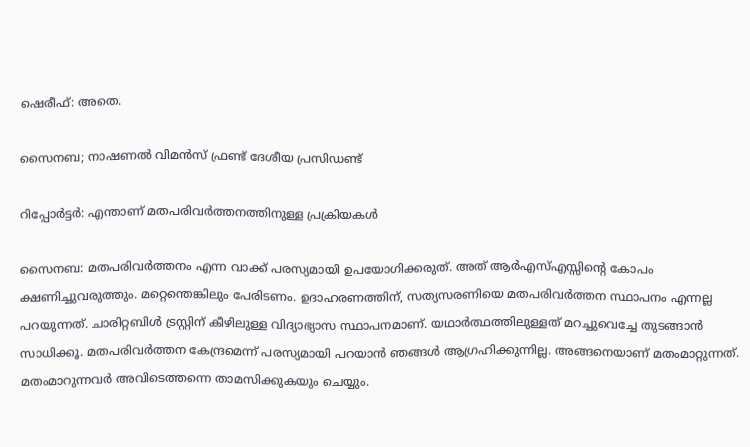ഷെരീഫ്: അതെ.

സൈനബ; നാഷണല്‍ വിമന്‍സ് ഫ്രണ്ട് ദേശീയ പ്രസിഡണ്ട്

റിപ്പോര്‍ട്ടര്‍: എന്താണ് മതപരിവര്‍ത്തനത്തിനുള്ള പ്രക്രിയകള്‍

സൈനബ: മതപരിവര്‍ത്തനം എന്ന വാക്ക് പരസ്യമായി ഉപയോഗിക്കരുത്. അത് ആര്‍എസ്എസ്സിന്റെ കോപം ക്ഷണിച്ചുവരുത്തും. മറ്റെന്തെങ്കിലും പേരിടണം. ഉദാഹരണത്തിന്, സത്യസരണിയെ മതപരിവര്‍ത്തന സ്ഥാപനം എന്നല്ല പറയുന്നത്. ചാരിറ്റബിള്‍ ട്രസ്റ്റിന് കീഴിലുള്ള വിദ്യാഭ്യാസ സ്ഥാപനമാണ്. യഥാര്‍ത്ഥത്തിലുള്ളത് മറച്ചുവെച്ചേ തുടങ്ങാന്‍ സാധിക്കൂ. മതപരിവര്‍ത്തന കേന്ദ്രമെന്ന് പരസ്യമായി പറയാന്‍ ഞങ്ങള്‍ ആഗ്രഹിക്കുന്നില്ല. അങ്ങനെയാണ് മതംമാറ്റുന്നത്. മതംമാറുന്നവര്‍ അവിടെത്തന്നെ താമസിക്കുകയും ചെയ്യും.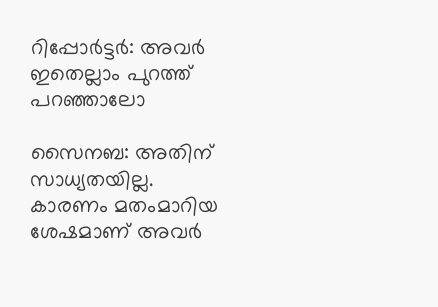റിപ്പോര്‍ട്ടര്‍: അവര്‍ ഇതെല്ലാം പുറത്ത് പറഞ്ഞാലോ

സൈനബ: അതിന് സാധ്യതയില്ല. കാരണം മതംമാറിയ ശേഷമാണ് അവര്‍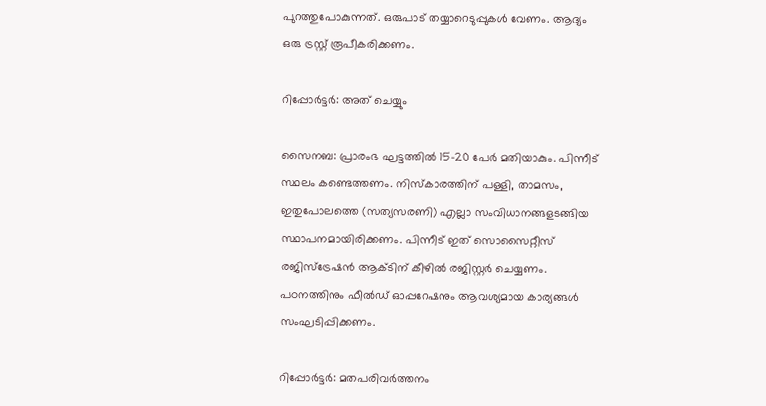പുറത്തുപോകുന്നത്. ഒരുപാട് തയ്യാറെടുപ്പുകള്‍ വേണം. ആദ്യം ഒരു ട്രസ്റ്റ് രൂപീകരിക്കണം.

റിപ്പോര്‍ട്ടര്‍: അത് ചെയ്യും

സൈനബ: പ്രാരംഭ ഘട്ടത്തില്‍ 15-20 പേര്‍ മതിയാകും. പിന്നീട് സ്ഥലം കണ്ടെത്തണം. നിസ്‌കാരത്തിന് പള്ളി, താമസം, ഇതുപോലത്തെ (സത്യസരണി) എല്ലാ സംവിധാനങ്ങളടങ്ങിയ സ്ഥാപനമായിരിക്കണം. പിന്നീട് ഇത് സൊസൈറ്റീസ് രജിസ്‌ട്രേഷന്‍ ആക്ടിന് കീഴില്‍ രജിസ്റ്റര്‍ ചെയ്യണം. പഠനത്തിനും ഫീല്‍ഡ് ഓപ്പറേഷനും ആവശ്യമായ കാര്യങ്ങള്‍ സംഘടിപ്പിക്കണം.

റിപ്പോര്‍ട്ടര്‍: മതപരിവര്‍ത്തനം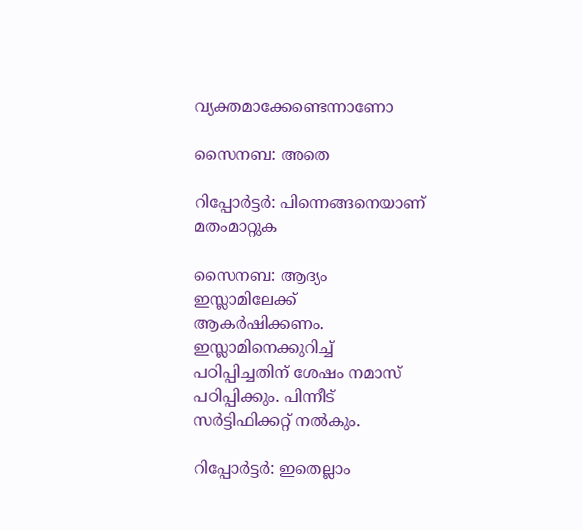വ്യക്തമാക്കേണ്ടെന്നാണോ

സൈനബ: അതെ

റിപ്പോര്‍ട്ടര്‍: പിന്നെങ്ങനെയാണ് മതംമാറ്റുക

സൈനബ: ആദ്യം ഇസ്ലാമിലേക്ക് ആകര്‍ഷിക്കണം. ഇസ്ലാമിനെക്കുറിച്ച് പഠിപ്പിച്ചതിന് ശേഷം നമാസ് പഠിപ്പിക്കും. പിന്നീട് സര്‍ട്ടിഫിക്കറ്റ് നല്‍കും.

റിപ്പോര്‍ട്ടര്‍: ഇതെല്ലാം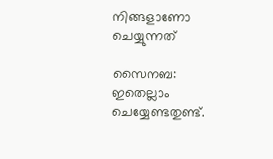നിങ്ങളാണോ ചെയ്യുന്നത്

സൈനബ: ഇതെല്ലാം ചെയ്യേണ്ടതുണ്ട്.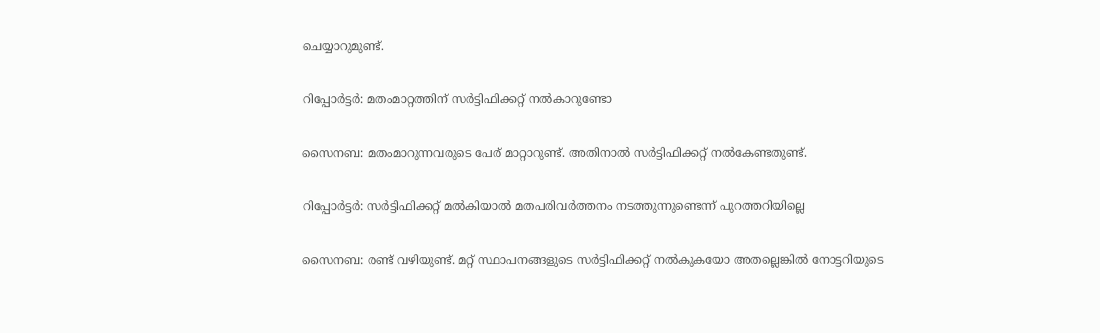ചെയ്യാറുമുണ്ട്.

റിപ്പോര്‍ട്ടര്‍: മതംമാറ്റത്തിന് സര്‍ട്ടിഫിക്കറ്റ് നല്‍കാറുണ്ടോ

സൈനബ: മതംമാറുന്നവരുടെ പേര് മാറ്റാറുണ്ട്. അതിനാല്‍ സര്‍ട്ടിഫിക്കറ്റ് നല്‍കേണ്ടതുണ്ട്.

റിപ്പോര്‍ട്ടര്‍: സര്‍ട്ടിഫിക്കറ്റ് മല്‍കിയാല്‍ മതപരിവര്‍ത്തനം നടത്തുന്നുണ്ടെന്ന് പുറത്തറിയില്ലെ

സൈനബ: രണ്ട് വഴിയുണ്ട്. മറ്റ് സ്ഥാപനങ്ങളുടെ സര്‍ട്ടിഫിക്കറ്റ് നല്‍കുകയോ അതല്ലെങ്കില്‍ നോട്ടറിയുടെ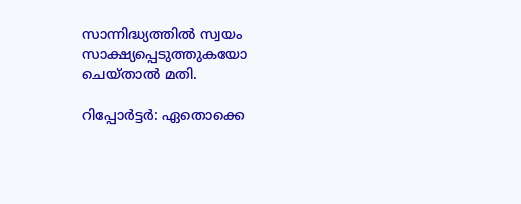സാന്നിദ്ധ്യത്തില്‍ സ്വയം സാക്ഷ്യപ്പെടുത്തുകയോ ചെയ്താല്‍ മതി.

റിപ്പോര്‍ട്ടര്‍: ഏതൊക്കെ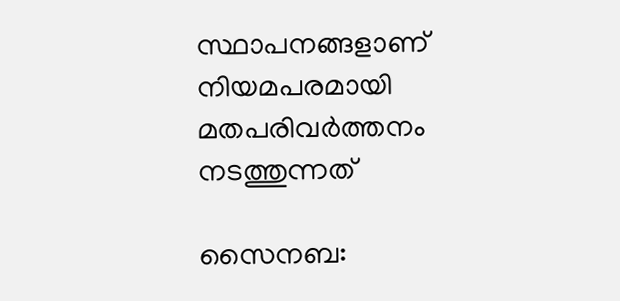സ്ഥാപനങ്ങളാണ് നിയമപരമായി മതപരിവര്‍ത്തനം നടത്തുന്നത്

സൈനബ: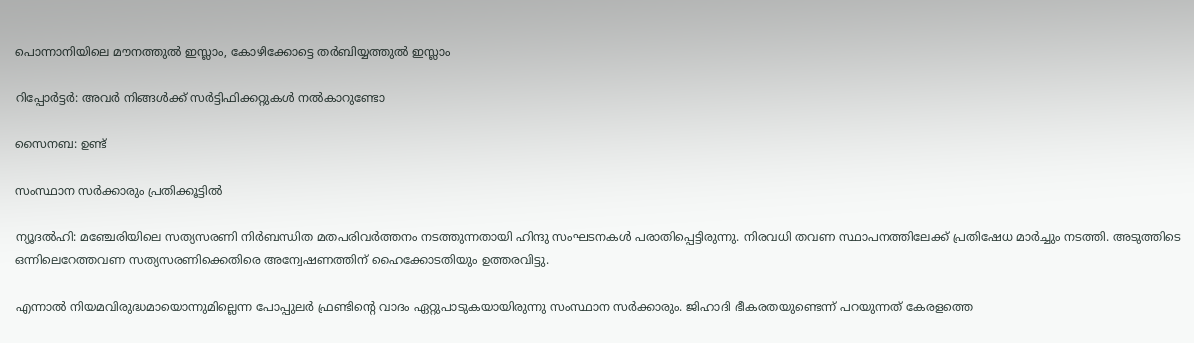പൊന്നാനിയിലെ മൗനത്തുല്‍ ഇസ്ലാം, കോഴിക്കോട്ടെ തര്‍ബിയ്യത്തുല്‍ ഇസ്ലാം

റിപ്പോര്‍ട്ടര്‍: അവര്‍ നിങ്ങള്‍ക്ക് സര്‍ട്ടിഫിക്കറ്റുകള്‍ നല്‍കാറുണ്ടോ

സൈനബ: ഉണ്ട്

സംസ്ഥാന സര്‍ക്കാരും പ്രതിക്കൂട്ടില്‍

ന്യൂദല്‍ഹി: മഞ്ചേരിയിലെ സത്യസരണി നിര്‍ബന്ധിത മതപരിവര്‍ത്തനം നടത്തുന്നതായി ഹിന്ദു സംഘടനകള്‍ പരാതിപ്പെട്ടിരുന്നു. നിരവധി തവണ സ്ഥാപനത്തിലേക്ക് പ്രതിഷേധ മാര്‍ച്ചും നടത്തി. അടുത്തിടെ ഒന്നിലെറേത്തവണ സത്യസരണിക്കെതിരെ അന്വേഷണത്തിന് ഹൈക്കോടതിയും ഉത്തരവിട്ടു.

എന്നാല്‍ നിയമവിരുദ്ധമായൊന്നുമില്ലെന്ന പോപ്പുലര്‍ ഫ്രണ്ടിന്റെ വാദം ഏറ്റുപാടുകയായിരുന്നു സംസ്ഥാന സര്‍ക്കാരും. ജിഹാദി ഭീകരതയുണ്ടെന്ന് പറയുന്നത് കേരളത്തെ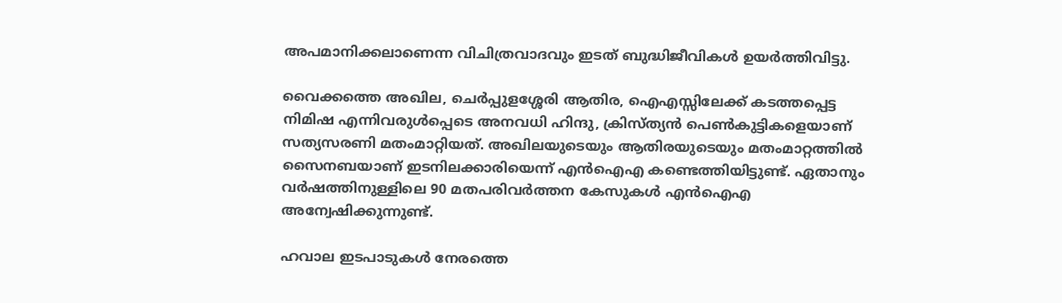അപമാനിക്കലാണെന്ന വിചിത്രവാദവും ഇടത് ബുദ്ധിജീവികള്‍ ഉയര്‍ത്തിവിട്ടു.

വൈക്കത്തെ അഖില, ചെര്‍പ്പുളശ്ശേരി ആതിര, ഐഎസ്സിലേക്ക് കടത്തപ്പെട്ട നിമിഷ എന്നിവരുള്‍പ്പെടെ അനവധി ഹിന്ദു, ക്രിസ്ത്യന്‍ പെണ്‍കുട്ടികളെയാണ് സത്യസരണി മതംമാറ്റിയത്. അഖിലയുടെയും ആതിരയുടെയും മതംമാറ്റത്തില്‍ സൈനബയാണ് ഇടനിലക്കാരിയെന്ന് എന്‍ഐഎ കണ്ടെത്തിയിട്ടുണ്ട്. ഏതാനും വര്‍ഷത്തിനുള്ളിലെ 90 മതപരിവര്‍ത്തന കേസുകള്‍ എന്‍ഐഎ അന്വേഷിക്കുന്നുണ്ട്.

ഹവാല ഇടപാടുകള്‍ നേരത്തെ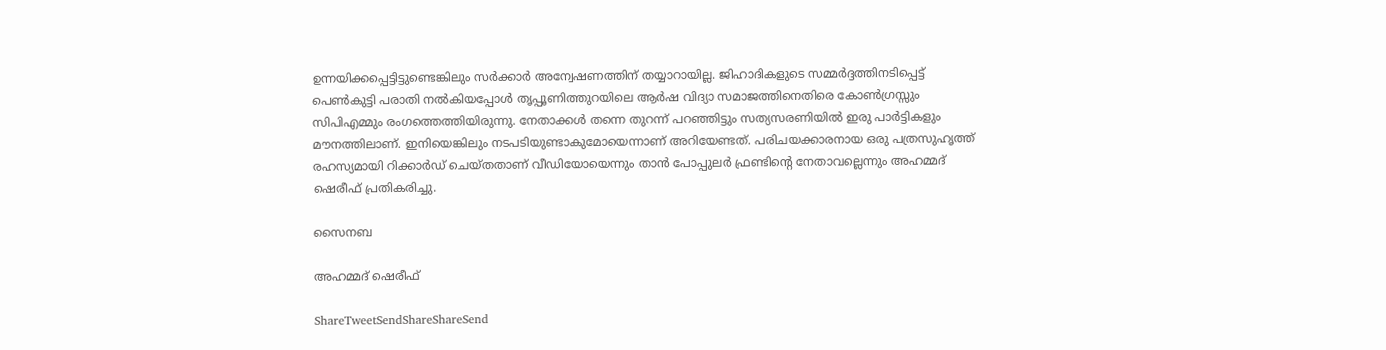ഉന്നയിക്കപ്പെട്ടിട്ടുണ്ടെങ്കിലും സര്‍ക്കാര്‍ അന്വേഷണത്തിന് തയ്യാറായില്ല. ജിഹാദികളുടെ സമ്മര്‍ദ്ദത്തിനടിപ്പെട്ട് പെണ്‍കുട്ടി പരാതി നല്‍കിയപ്പോള്‍ തൃപ്പൂണിത്തുറയിലെ ആര്‍ഷ വിദ്യാ സമാജത്തിനെതിരെ കോണ്‍ഗ്രസ്സും സിപിഎമ്മും രംഗത്തെത്തിയിരുന്നു. നേതാക്കള്‍ തന്നെ തുറന്ന് പറഞ്ഞിട്ടും സത്യസരണിയില്‍ ഇരു പാര്‍ട്ടികളും മൗനത്തിലാണ്. ഇനിയെങ്കിലും നടപടിയുണ്ടാകുമോയെന്നാണ് അറിയേണ്ടത്. പരിചയക്കാരനായ ഒരു പത്രസുഹൃത്ത് രഹസ്യമായി റിക്കാര്‍ഡ് ചെയ്തതാണ് വീഡിയോയെന്നും താന്‍ പോപ്പുലര്‍ ഫ്രണ്ടിന്റെ നേതാവല്ലെന്നും അഹമ്മദ് ഷെരീഫ് പ്രതികരിച്ചു.

സൈനബ

അഹമ്മദ് ഷെരീഫ്

ShareTweetSendShareShareSend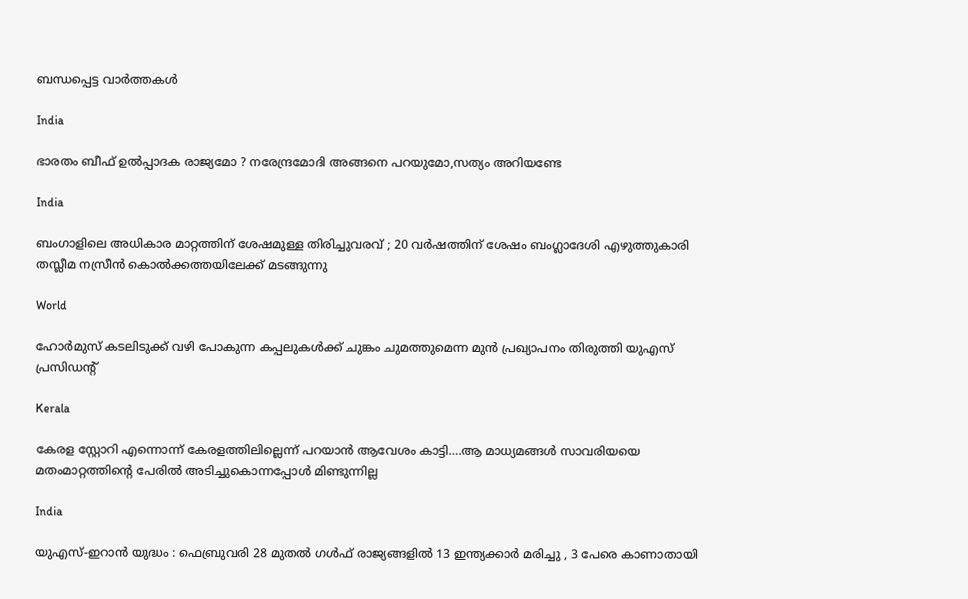ബന്ധപ്പെട്ട വാര്‍ത്തകള്‍

India

ഭാരതം ബീഫ് ഉല്‍പ്പാദക രാജ്യമോ ? നരേന്ദ്രമോദി അങ്ങനെ പറയുമോ,സത്യം അറിയണ്ടേ

India

ബംഗാളിലെ അധികാര മാറ്റത്തിന് ശേഷമുള്ള തിരിച്ചുവരവ് ; 20 വർഷത്തിന് ശേഷം ബംഗ്ലാദേശി എഴുത്തുകാരി തസ്ലീമ നസ്രീൻ കൊൽക്കത്തയിലേക്ക് മടങ്ങുന്നു

World

ഹോര്‍മുസ് കടലിടുക്ക് വഴി പോകുന്ന കപ്പലുകള്‍ക്ക് ചുങ്കം ചുമത്തുമെന്ന മുന്‍ പ്രഖ്യാപനം തിരുത്തി യുഎസ് പ്രസിഡന്റ്

Kerala

കേരള സ്റ്റോറി എന്നൊന്ന് കേരളത്തിലില്ലെന്ന് പറയാന്‍ ആവേശം കാട്ടി….ആ മാധ്യമങ്ങള്‍ സാവരിയയെ മതംമാറ്റത്തിന്റെ പേരില്‍ അടിച്ചുകൊന്നപ്പോള്‍ മിണ്ടുന്നില്ല

India

യുഎസ്-ഇറാൻ യുദ്ധം : ഫെബ്രുവരി 28 മുതൽ ഗൾഫ് രാജ്യങ്ങളിൽ 13 ഇന്ത്യക്കാർ മരിച്ചു , 3 പേരെ കാണാതായി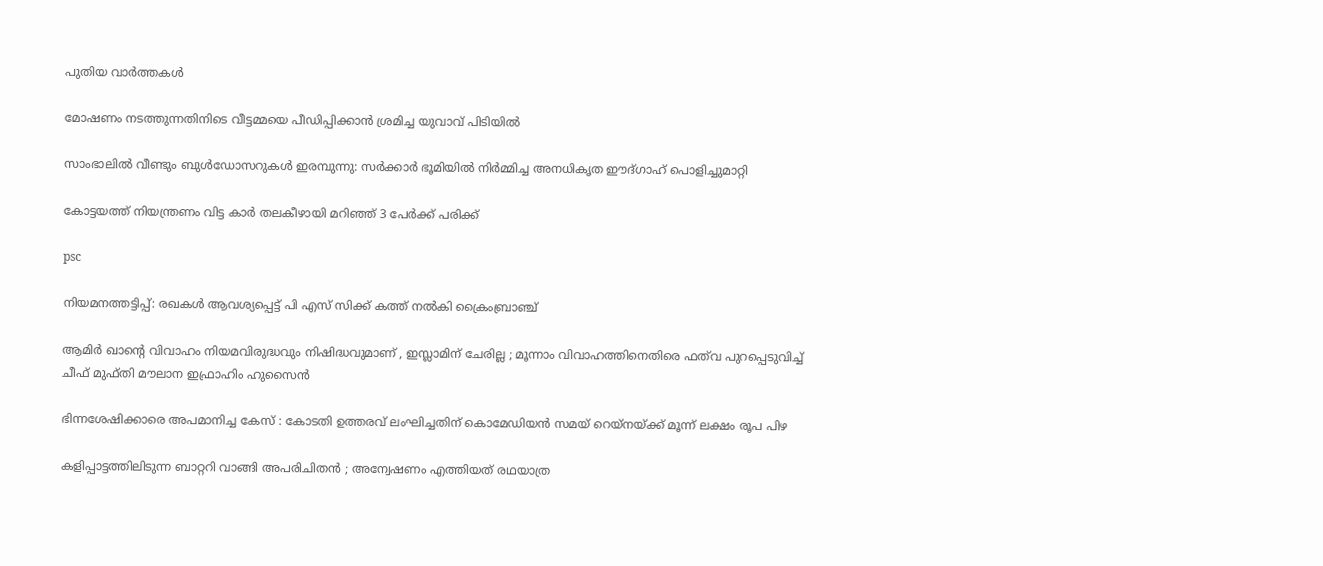പുതിയ വാര്‍ത്തകള്‍

മോഷണം നടത്തുന്നതിനിടെ വീട്ടമ്മയെ പീഡിപ്പിക്കാന്‍ ശ്രമിച്ച യുവാവ് പിടിയില്‍

സാംഭാലിൽ വീണ്ടും ബുൾഡോസറുകൾ ഇരമ്പുന്നു: സർക്കാർ ഭൂമിയിൽ നിർമ്മിച്ച അനധികൃത ഈദ്ഗാഹ് പൊളിച്ചുമാറ്റി

കോട്ടയത്ത് നിയന്ത്രണം വിട്ട കാര്‍ തലകീഴായി മറിഞ്ഞ് 3 പേര്‍ക്ക് പരിക്ക്

psc

നിയമനത്തട്ടിപ്പ്: രഖകള്‍ ആവശ്യപ്പെട്ട് പി എസ് സിക്ക് കത്ത് നല്‍കി ക്രൈംബ്രാഞ്ച്

ആമിർ ഖാന്റെ വിവാഹം നിയമവിരുദ്ധവും നിഷിദ്ധവുമാണ് , ഇസ്ലാമിന് ചേരില്ല ; മൂന്നാം വിവാഹത്തിനെതിരെ ഫത്‌വ പുറപ്പെടുവിച്ച് ചീഫ് മുഫ്തി മൗലാന ഇഫ്രാഹിം ഹുസൈൻ

ഭിന്നശേഷിക്കാരെ അപമാനിച്ച കേസ് : കോടതി ഉത്തരവ് ലംഘിച്ചതിന് കൊമേഡിയന്‍ സമയ് റെയ്നയ്‌ക്ക് മൂന്ന് ലക്ഷം രൂപ പിഴ

കളിപ്പാട്ടത്തിലിടുന്ന ബാറ്ററി വാങ്ങി അപരിചിതൻ ; അന്വേഷണം എത്തിയത് രഥയാത്ര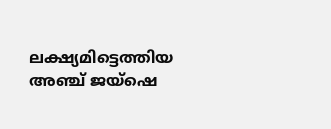ലക്ഷ്യമിട്ടെത്തിയ അഞ്ച് ജയ്ഷെ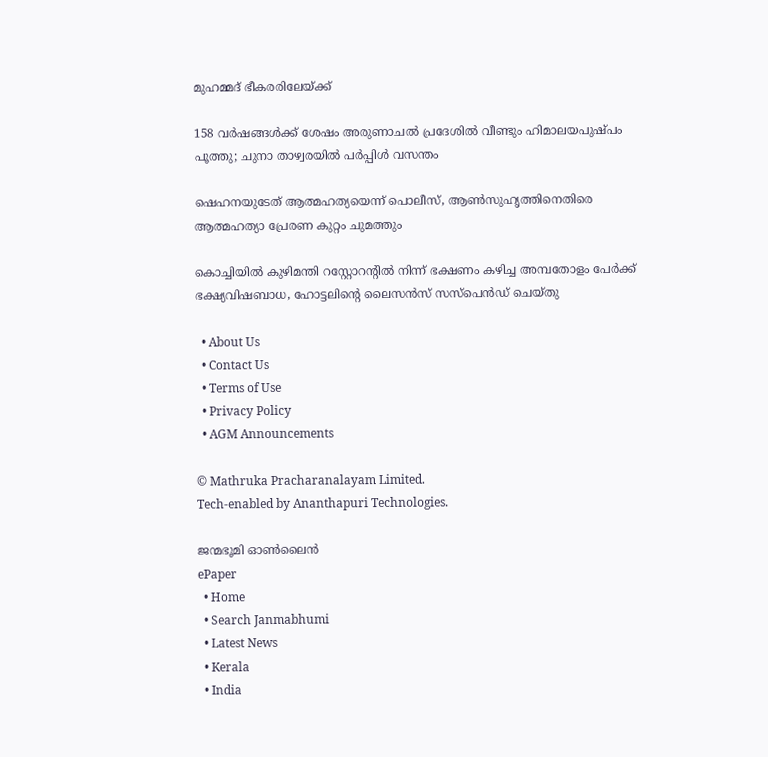മുഹമ്മദ് ഭീകരരിലേയ്‌ക്ക്

158 വര്‍ഷങ്ങള്‍ക്ക് ശേഷം അരുണാചല്‍ പ്രദേശില്‍ വീണ്ടും ഹിമാലയപുഷ്പം പൂത്തു; ചുനാ താഴ്വരയില്‍ പര്‍പ്പിള്‍ വസന്തം

ഷെഹനയുടേത് ആത്മഹത്യയെന്ന് പൊലീസ്, ആണ്‍സുഹൃത്തിനെതിരെ ആത്മഹത്യാ പ്രേരണ കുറ്റം ചുമത്തും

കൊച്ചിയില്‍ കുഴിമന്തി റസ്റ്റോറന്റില്‍ നിന്ന് ഭക്ഷണം കഴിച്ച അമ്പതോളം പേര്‍ക്ക് ഭക്ഷ്യവിഷബാധ, ഹോട്ടലിന്റെ ലൈസന്‍സ് സസ്‌പെന്‍ഡ് ചെയ്തു

  • About Us
  • Contact Us
  • Terms of Use
  • Privacy Policy
  • AGM Announcements

© Mathruka Pracharanalayam Limited.
Tech-enabled by Ananthapuri Technologies.

ജന്മഭൂമി ഓണ്‍ലൈന്‍
ePaper
  • Home
  • Search Janmabhumi
  • Latest News
  • Kerala
  • India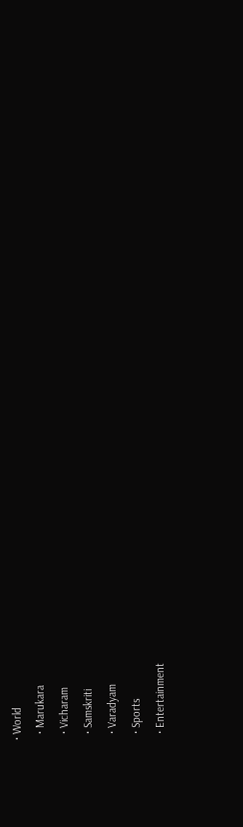• World
  • Marukara
  • Vicharam
  • Samskriti
  • Varadyam
  • Sports
  • Entertainment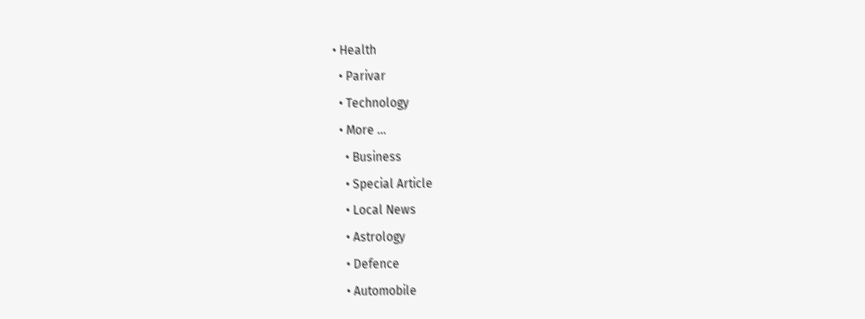• Health
  • Parivar
  • Technology
  • More …
    • Business
    • Special Article
    • Local News
    • Astrology
    • Defence
    • Automobile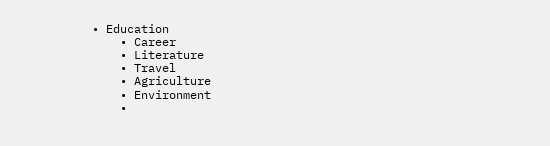• Education
    • Career
    • Literature
    • Travel
    • Agriculture
    • Environment
    •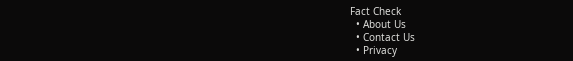Fact Check
  • About Us
  • Contact Us
  • Privacy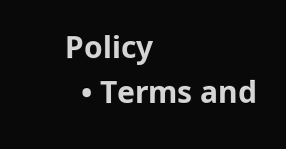Policy
  • Terms and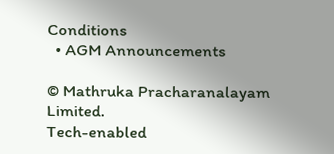Conditions
  • AGM Announcements

© Mathruka Pracharanalayam Limited.
Tech-enabled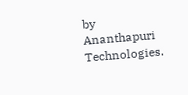by Ananthapuri Technologies.